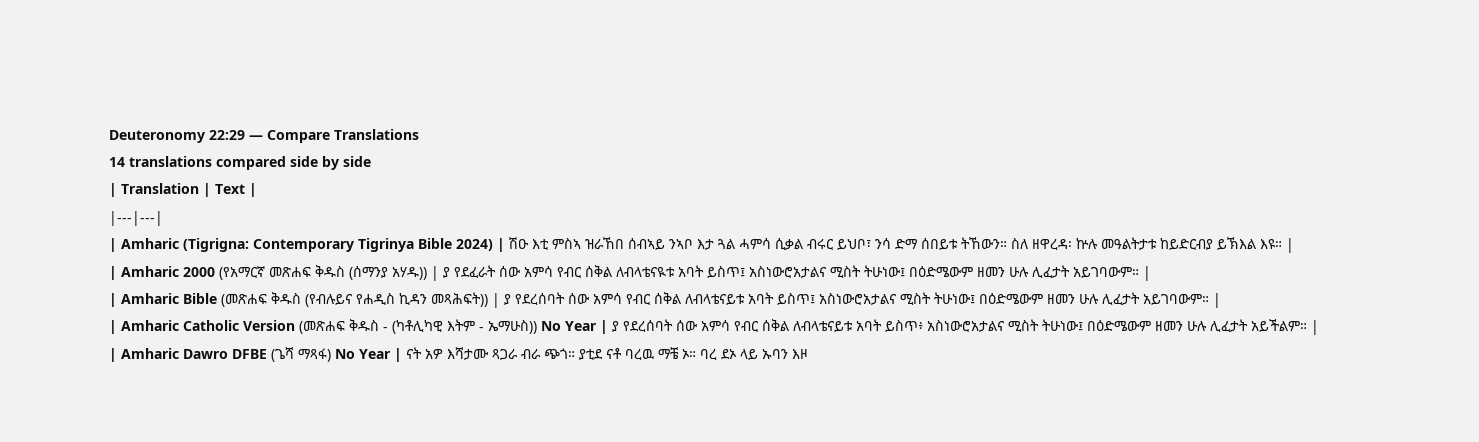Deuteronomy 22:29 — Compare Translations
14 translations compared side by side
| Translation | Text |
|---|---|
| Amharic (Tigrigna: Contemporary Tigrinya Bible 2024) | ሽዑ እቲ ምስኣ ዝራኸበ ሰብኣይ ንኣቦ እታ ጓል ሓምሳ ሲቃል ብሩር ይህቦ፣ ንሳ ድማ ሰበይቱ ትኸውን። ስለ ዘዋረዳ፡ ኵሉ መዓልትታቱ ከይድርብያ ይኽእል እዩ። |
| Amharic 2000 (የአማርኛ መጽሐፍ ቅዱስ (ሰማንያ አሃዱ)) | ያ የደፈራት ሰው አምሳ የብር ሰቅል ለብላቴናዪቱ አባት ይስጥ፤ አስነውሮአታልና ሚስት ትሁነው፤ በዕድሜውም ዘመን ሁሉ ሊፈታት አይገባውም። |
| Amharic Bible (መጽሐፍ ቅዱስ (የብሉይና የሐዲስ ኪዳን መጻሕፍት)) | ያ የደረሰባት ሰው አምሳ የብር ሰቅል ለብላቴናይቱ አባት ይስጥ፤ አስነውሮአታልና ሚስት ትሁነው፤ በዕድሜውም ዘመን ሁሉ ሊፈታት አይገባውም። |
| Amharic Catholic Version (መጽሐፍ ቅዱስ - (ካቶሊካዊ እትም - ኤማሁስ)) No Year | ያ የደረሰባት ሰው አምሳ የብር ሰቅል ለብላቴናይቱ አባት ይስጥ፥ አስነውሮአታልና ሚስት ትሁነው፤ በዕድሜውም ዘመን ሁሉ ሊፈታት አይችልም። |
| Amharic Dawro DFBE (ጌሻ ማጻፋ) No Year | ናት አዎ እሻታሙ ጻጋራ ብራ ጭጎ። ያቲደ ናቶ ባረዉ ማቼ ኦ። ባረ ደኦ ላይ ኡባን እዞ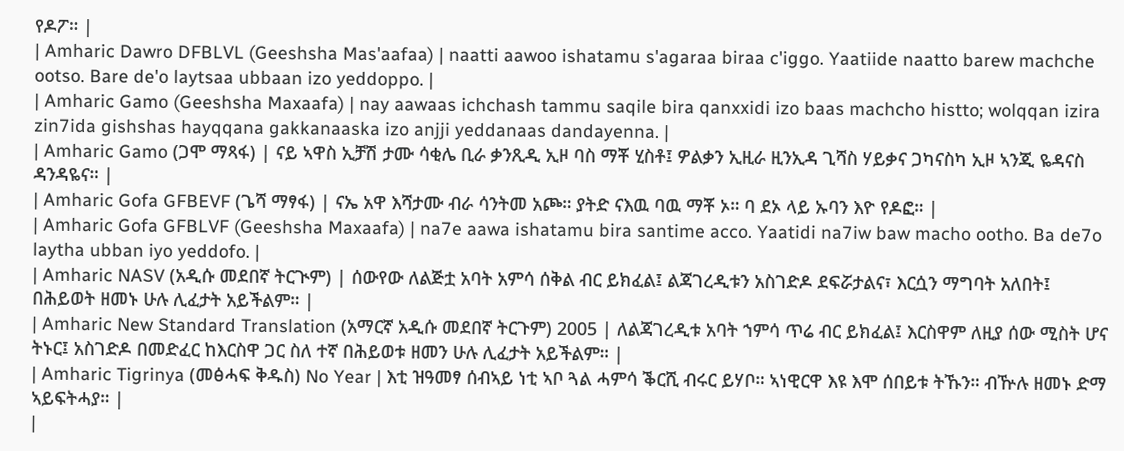የዶፖ። |
| Amharic Dawro DFBLVL (Geeshsha Mas'aafaa) | naatti aawoo ishatamu s'agaraa biraa c'iggo. Yaatiide naatto barew machche ootso. Bare de'o laytsaa ubbaan izo yeddoppo. |
| Amharic Gamo (Geeshsha Maxaafa) | nay aawaas ichchash tammu saqile bira qanxxidi izo baas machcho histto; wolqqan izira zin7ida gishshas hayqqana gakkanaaska izo anjji yeddanaas dandayenna. |
| Amharic Gamo (ጋሞ ማጻፋ) | ናይ ኣዋስ ኢቻሽ ታሙ ሳቂሌ ቢራ ቃንጺዲ ኢዞ ባስ ማቾ ሂስቶ፤ ዎልቃን ኢዚራ ዚንኢዳ ጊሻስ ሃይቃና ጋካናስካ ኢዞ ኣንጂ ዬዳናስ ዳንዳዬና። |
| Amharic Gofa GFBEVF (ጌሻ ማፃፋ) | ናኤ አዋ እሻታሙ ብራ ሳንትመ አጮ። ያትድ ናእዉ ባዉ ማቾ ኦ። ባ ደኦ ላይ ኡባን እዮ የዶፎ። |
| Amharic Gofa GFBLVF (Geeshsha Maxaafa) | na7e aawa ishatamu bira santime acco. Yaatidi na7iw baw macho ootho. Ba de7o laytha ubban iyo yeddofo. |
| Amharic NASV (አዲሱ መደበኛ ትርጒም) | ሰውየው ለልጅቷ አባት አምሳ ሰቅል ብር ይክፈል፤ ልጃገረዲቱን አስገድዶ ደፍሯታልና፣ እርሷን ማግባት አለበት፤ በሕይወት ዘመኑ ሁሉ ሊፈታት አይችልም። |
| Amharic New Standard Translation (አማርኛ አዲሱ መደበኛ ትርጉም) 2005 | ለልጃገረዲቱ አባት ኀምሳ ጥሬ ብር ይክፈል፤ እርስዋም ለዚያ ሰው ሚስት ሆና ትኑር፤ አስገድዶ በመድፈር ከእርስዋ ጋር ስለ ተኛ በሕይወቱ ዘመን ሁሉ ሊፈታት አይችልም። |
| Amharic Tigrinya (መፅሓፍ ቅዱስ) No Year | እቲ ዝዓመፃ ሰብኣይ ነቲ ኣቦ ጓል ሓምሳ ቕርሺ ብሩር ይሃቦ። ኣነዊርዋ እዩ እሞ ሰበይቱ ትኹን። ብዅሉ ዘመኑ ድማ ኣይፍትሓያ። |
|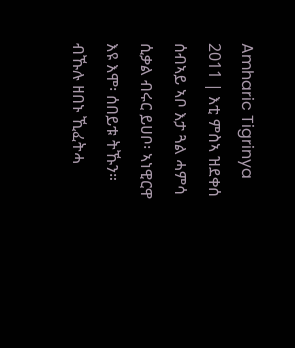Amharic Tigrinya 2011 | እቲ ምስኣ ዝደቀሰ ሰብኣይ ኣቦ እታ ጓል ሓምሳ ሲቃል ብሩር ይሀቦ፡ ኣነዊርዋ እዩ እሞ፡ ሰበይቱ ትኹን። ብኹሉ ዘበኑ ኺፈትሓ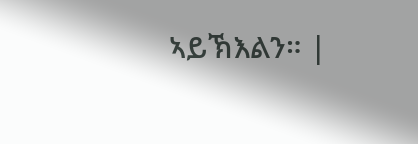ኣይኽእልን። |